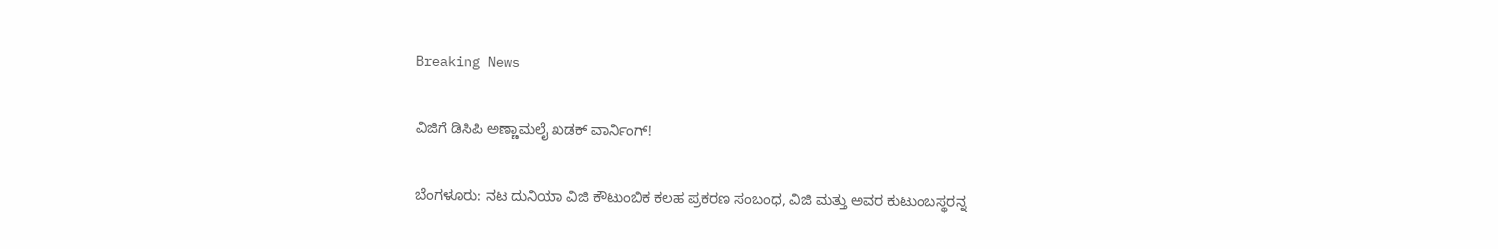Breaking News

ವಿಜಿಗೆ ಡಿಸಿಪಿ ಅಣ್ಣಾಮಲೈ ಖಡಕ್ ವಾರ್ನಿಂಗ್!

ಬೆಂಗಳೂರು: ನಟ ದುನಿಯಾ ವಿಜಿ ಕೌಟುಂಬಿಕ ಕಲಹ ಪ್ರಕರಣ ಸಂಬಂಧ, ವಿಜಿ ಮತ್ತು ಅವರ ಕುಟುಂಬಸ್ಥರನ್ನ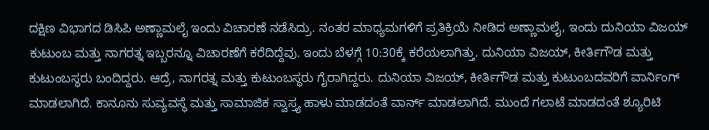ದಕ್ಷಿಣ ವಿಭಾಗದ ಡಿಸಿಪಿ ಅಣ್ಣಾಮಲೈ ಇಂದು ವಿಚಾರಣೆ ನಡೆಸಿದ್ರು. ನಂತರ ಮಾಧ್ಯಮಗಳಿಗೆ ಪ್ರತಿಕ್ರಿಯೆ ನೀಡಿದ ಅಣ್ಣಾಮಲೈ, ಇಂದು ದುನಿಯಾ ವಿಜಯ್ ಕುಟುಂಬ ಮತ್ತು ನಾಗರತ್ನ ಇಬ್ಬರನ್ನೂ ವಿಚಾರಣೆಗೆ ಕರೆದಿದ್ದೆವು. ಇಂದು ಬೆಳಗ್ಗೆ 10:30ಕ್ಕೆ ಕರೆಯಲಾಗಿತ್ತು. ದುನಿಯಾ ವಿಜಯ್, ಕೀರ್ತಿಗೌಡ ಮತ್ತು ಕುಟುಂಬಸ್ಥರು ಬಂದಿದ್ದರು. ಆದ್ರೆ, ನಾಗರತ್ನ ಮತ್ತು ಕುಟುಂಬಸ್ಥರು ಗೈರಾಗಿದ್ದರು. ದುನಿಯಾ ವಿಜಯ್, ಕೀರ್ತಿಗೌಡ ಮತ್ತು ಕುಟುಂಬದವರಿಗೆ ವಾರ್ನಿಂಗ್ ಮಾಡಲಾಗಿದೆ. ಕಾನೂನು ಸುವ್ಯವಸ್ಥೆ ಮತ್ತು ಸಾಮಾಜಿಕ ಸ್ವಾಸ್ತ್ಯ ಹಾಳು ಮಾಡದಂತೆ ವಾರ್ನ್ ಮಾಡಲಾಗಿದೆ. ಮುಂದೆ ಗಲಾಟೆ ಮಾಡದಂತೆ ಶ್ಯೂರಿಟಿ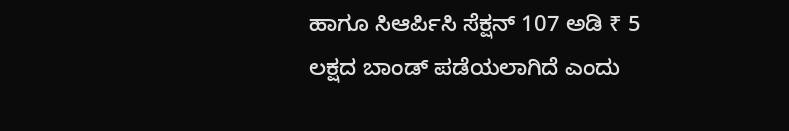ಹಾಗೂ ಸಿಆರ್ಪಿಸಿ ಸೆಕ್ಷನ್ 107 ಅಡಿ ₹ 5 ಲಕ್ಷದ ಬಾಂಡ್ ಪಡೆಯಲಾಗಿದೆ ಎಂದು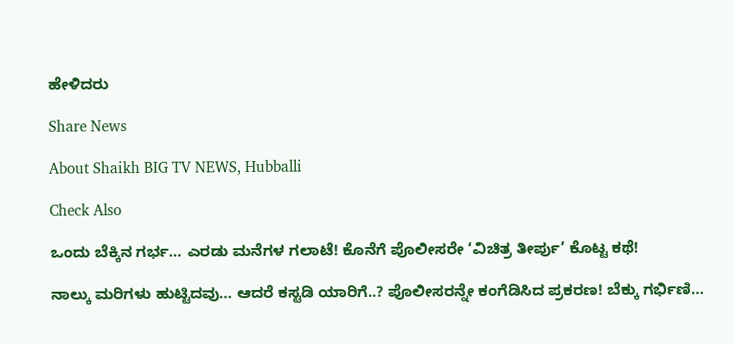ಹೇಳಿದರು

Share News

About Shaikh BIG TV NEWS, Hubballi

Check Also

ಒಂದು ಬೆಕ್ಕಿನ ಗರ್ಭ… ಎರಡು ಮನೆಗಳ ಗಲಾಟೆ! ಕೊನೆಗೆ ಪೊಲೀಸರೇ ‘ವಿಚಿತ್ರ ತೀರ್ಪು’ ಕೊಟ್ಟ ಕಥೆ!

ನಾಲ್ಕು ಮರಿಗಳು ಹುಟ್ಟಿದವು… ಆದರೆ ಕಸ್ಟಡಿ ಯಾರಿಗೆ..? ಪೊಲೀಸರನ್ನೇ ಕಂಗೆಡಿಸಿದ ಪ್ರಕರಣ! ಬೆಕ್ಕು ಗರ್ಭಿಣಿ…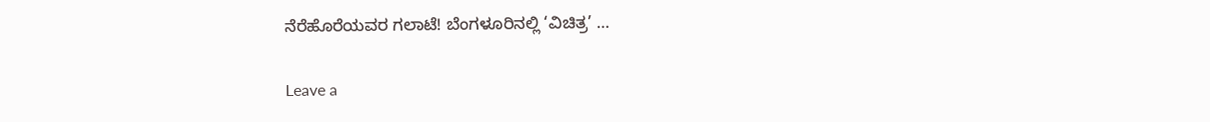ನೆರೆಹೊರೆಯವರ ಗಲಾಟೆ! ಬೆಂಗಳೂರಿನಲ್ಲಿ ‘ವಿಚಿತ್ರ’ …

Leave a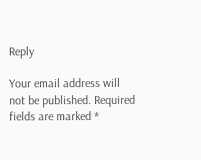Reply

Your email address will not be published. Required fields are marked *